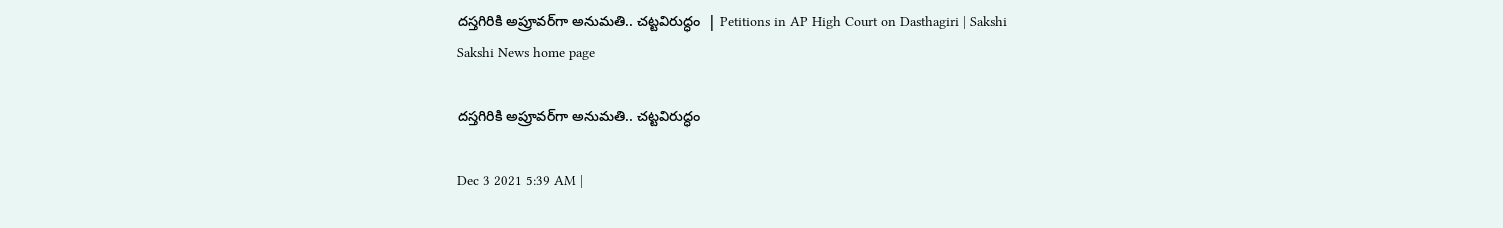దస్తగిరికి అప్రూవర్‌గా అనుమతి.. చట్టవిరుద్ధం  | Petitions in AP High Court on Dasthagiri | Sakshi
Sakshi News home page

దస్తగిరికి అప్రూవర్‌గా అనుమతి.. చట్టవిరుద్ధం

Dec 3 2021 5:39 AM |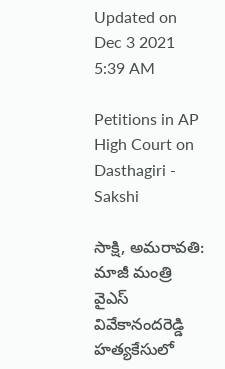Updated on Dec 3 2021 5:39 AM

Petitions in AP High Court on Dasthagiri - Sakshi

సాక్షి, అమరావతి: మాజీ మంత్రి వైఎస్‌ వివేకానందరెడ్డి హత్యకేసులో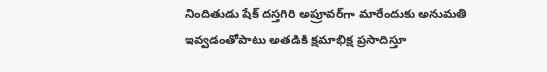నిందితుడు షేక్‌ దస్తగిరి అప్రూవర్‌గా మారేందుకు అనుమతి ఇవ్వడంతోపాటు అతడికి క్షమాభిక్ష ప్రసాదిస్తూ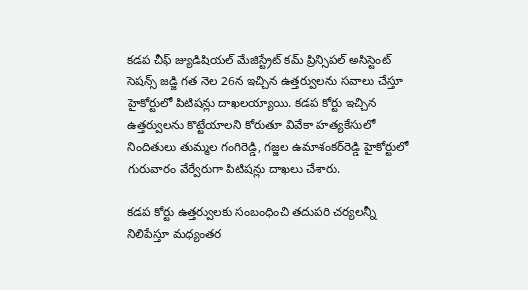కడప చీఫ్‌ జ్యుడిషియల్‌ మేజిస్ట్రేట్‌ కమ్‌ ప్రిన్సిపల్‌ అసిస్టెంట్‌ సెషన్స్‌ జడ్జి గత నెల 26న ఇచ్చిన ఉత్తర్వులను సవాలు చేస్తూ హైకోర్టులో పిటిషన్లు దాఖలయ్యాయి. కడప కోర్టు ఇచ్చిన ఉత్తర్వులను కొట్టేయాలని కోరుతూ వివేకా హత్యకేసులో నిందితులు తుమ్మల గంగిరెడ్డి, గజ్జల ఉమాశంకర్‌రెడ్డి హైకోర్టులో గురువారం వేర్వేరుగా పిటిషన్లు దాఖలు చేశారు.

కడప కోర్టు ఉత్తర్వులకు సంబంధించి తదుపరి చర్యలన్నీ నిలిపేస్తూ మధ్యంతర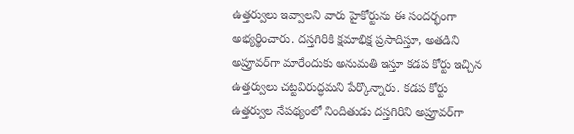ఉత్తర్వులు ఇవ్వాలని వారు హైకోర్టును ఈ సందర్భంగా అభ్యర్థించారు. దస్తగిరికి క్షమాభిక్ష ప్రసాదిస్తూ, అతడిని అప్రూవర్‌గా మారేందుకు అనుమతి ఇస్తూ కడప కోర్టు ఇచ్చిన ఉత్తర్వులు చట్టవిరుద్ధమని పేర్కొన్నారు. కడప కోర్టు ఉత్తర్వుల నేపథ్యంలో నిందితుడు దస్తగిరిని అప్రూవర్‌గా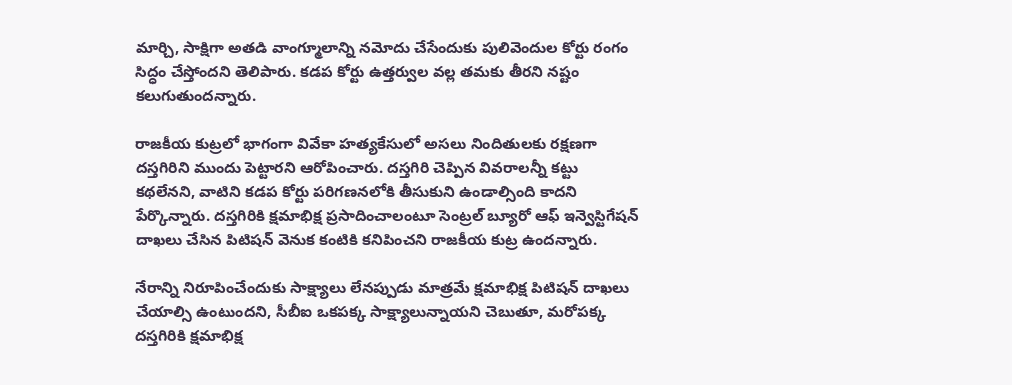మార్చి, సాక్షిగా అతడి వాంగ్మూలాన్ని నమోదు చేసేందుకు పులివెందుల కోర్టు రంగం సిద్ధం చేస్తోందని తెలిపారు. కడప కోర్టు ఉత్తర్వుల వల్ల తమకు తీరని నష్టం కలుగుతుందన్నారు.

రాజకీయ కుట్రలో భాగంగా వివేకా హత్యకేసులో అసలు నిందితులకు రక్షణగా దస్తగిరిని ముందు పెట్టారని ఆరోపించారు. దస్తగిరి చెప్పిన వివరాలన్నీ కట్టు కథలేనని, వాటిని కడప కోర్టు పరిగణనలోకి తీసుకుని ఉండాల్సింది కాదని పేర్కొన్నారు. దస్తగిరికి క్షమాభిక్ష ప్రసాదించాలంటూ సెంట్రల్‌ బ్యూరో ఆఫ్‌ ఇన్వెస్టిగేషన్‌ దాఖలు చేసిన పిటిషన్‌ వెనుక కంటికి కనిపించని రాజకీయ కుట్ర ఉందన్నారు.

నేరాన్ని నిరూపించేందుకు సాక్ష్యాలు లేనప్పుడు మాత్రమే క్షమాభిక్ష పిటిషన్‌ దాఖలు చేయాల్సి ఉంటుందని, సీబీఐ ఒకపక్క సాక్ష్యాలున్నాయని చెబుతూ, మరోపక్క దస్తగిరికి క్షమాభిక్ష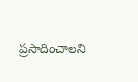ప్రసాదించాలని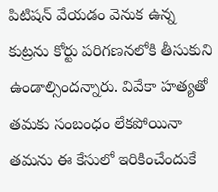పిటిషన్‌ వేయడం వెనుక ఉన్న కుట్రను కోర్టు పరిగణనలోకి తీసుకుని ఉండాల్సిందన్నారు. వివేకా హత్యతో తమకు సంబంధం లేకపోయినా తమను ఈ కేసులో ఇరికించేందుకే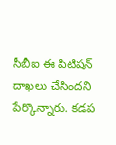సీబీఐ ఈ పిటిషన్‌ దాఖలు చేసిందని పేర్కొన్నారు. కడప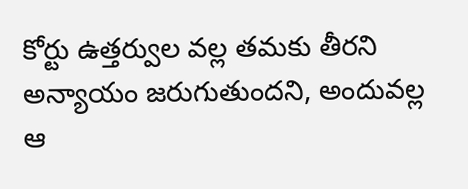కోర్టు ఉత్తర్వుల వల్ల తమకు తీరని అన్యాయం జరుగుతుందని, అందువల్ల ఆ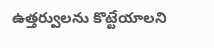ఉత్తర్వులను కొట్టేయాలని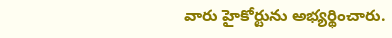వారు హైకోర్టును అభ్యర్థించారు.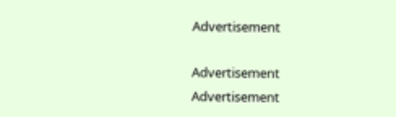Advertisement

Advertisement
Advertisement